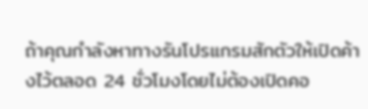ถ้าคุณกำลังหาทางรันโปรแกรมสักตัวให้เปิดค้างไว้ตลอด 24 ชั่วโมงโดยไม่ต้องเปิดคอ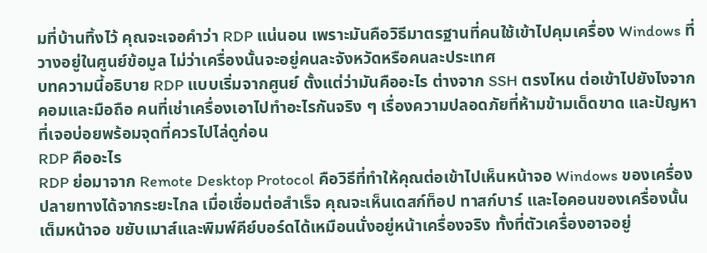มที่บ้านทิ้งไว้ คุณจะเจอคำว่า RDP แน่นอน เพราะมันคือวิธีมาตรฐานที่คนใช้เข้าไปคุมเครื่อง Windows ที่วางอยู่ในศูนย์ข้อมูล ไม่ว่าเครื่องนั้นจะอยู่คนละจังหวัดหรือคนละประเทศ
บทความนี้อธิบาย RDP แบบเริ่มจากศูนย์ ตั้งแต่ว่ามันคืออะไร ต่างจาก SSH ตรงไหน ต่อเข้าไปยังไงจากคอมและมือถือ คนที่เช่าเครื่องเอาไปทำอะไรกันจริง ๆ เรื่องความปลอดภัยที่ห้ามข้ามเด็ดขาด และปัญหาที่เจอบ่อยพร้อมจุดที่ควรไปไล่ดูก่อน
RDP คืออะไร
RDP ย่อมาจาก Remote Desktop Protocol คือวิธีที่ทำให้คุณต่อเข้าไปเห็นหน้าจอ Windows ของเครื่องปลายทางได้จากระยะไกล เมื่อเชื่อมต่อสำเร็จ คุณจะเห็นเดสก์ท็อป ทาสก์บาร์ และไอคอนของเครื่องนั้นเต็มหน้าจอ ขยับเมาส์และพิมพ์คีย์บอร์ดได้เหมือนนั่งอยู่หน้าเครื่องจริง ทั้งที่ตัวเครื่องอาจอยู่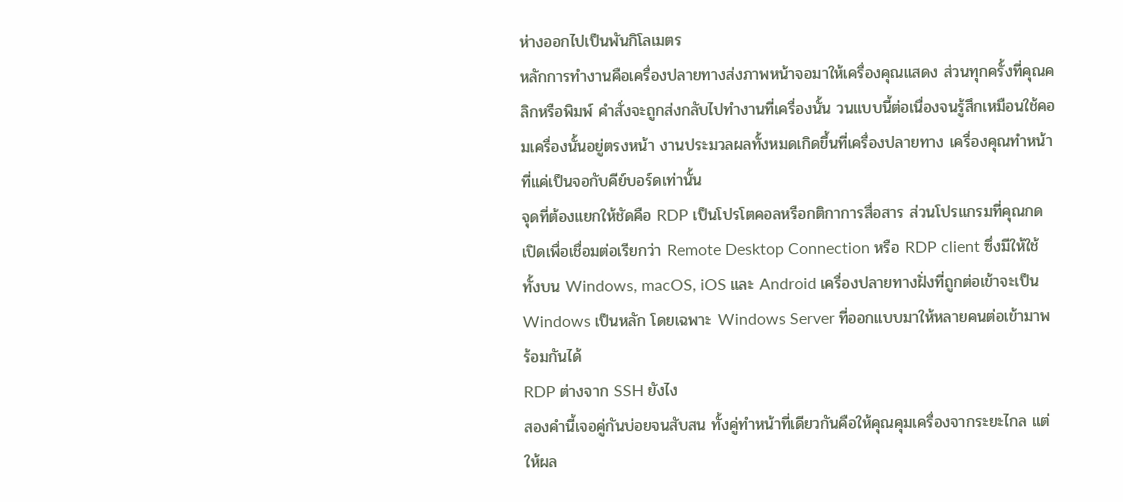ห่างออกไปเป็นพันกิโลเมตร
หลักการทำงานคือเครื่องปลายทางส่งภาพหน้าจอมาให้เครื่องคุณแสดง ส่วนทุกครั้งที่คุณคลิกหรือพิมพ์ คำสั่งจะถูกส่งกลับไปทำงานที่เครื่องนั้น วนแบบนี้ต่อเนื่องจนรู้สึกเหมือนใช้คอมเครื่องนั้นอยู่ตรงหน้า งานประมวลผลทั้งหมดเกิดขึ้นที่เครื่องปลายทาง เครื่องคุณทำหน้าที่แค่เป็นจอกับคีย์บอร์ดเท่านั้น
จุดที่ต้องแยกให้ชัดคือ RDP เป็นโปรโตคอลหรือกติกาการสื่อสาร ส่วนโปรแกรมที่คุณกดเปิดเพื่อเชื่อมต่อเรียกว่า Remote Desktop Connection หรือ RDP client ซึ่งมีให้ใช้ทั้งบน Windows, macOS, iOS และ Android เครื่องปลายทางฝั่งที่ถูกต่อเข้าจะเป็น Windows เป็นหลัก โดยเฉพาะ Windows Server ที่ออกแบบมาให้หลายคนต่อเข้ามาพร้อมกันได้
RDP ต่างจาก SSH ยังไง
สองคำนี้เจอคู่กันบ่อยจนสับสน ทั้งคู่ทำหน้าที่เดียวกันคือให้คุณคุมเครื่องจากระยะไกล แต่ให้ผล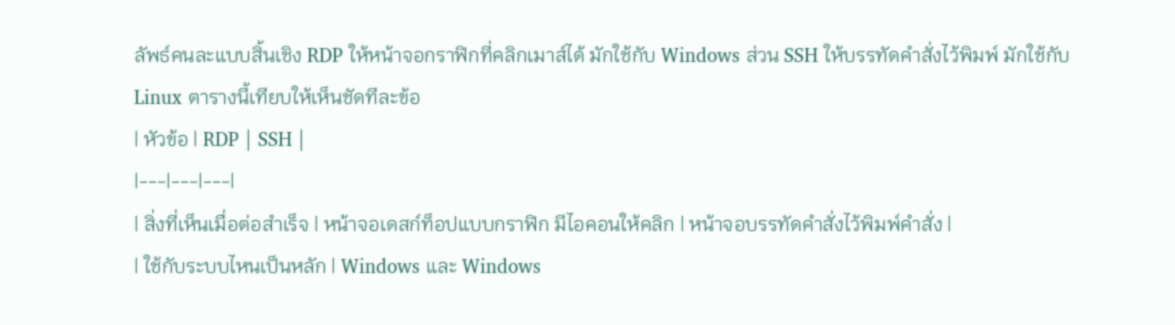ลัพธ์คนละแบบสิ้นเชิง RDP ให้หน้าจอกราฟิกที่คลิกเมาส์ได้ มักใช้กับ Windows ส่วน SSH ให้บรรทัดคำสั่งไว้พิมพ์ มักใช้กับ Linux ตารางนี้เทียบให้เห็นชัดทีละข้อ
| หัวข้อ | RDP | SSH |
|---|---|---|
| สิ่งที่เห็นเมื่อต่อสำเร็จ | หน้าจอเดสก์ท็อปแบบกราฟิก มีไอคอนให้คลิก | หน้าจอบรรทัดคำสั่งไว้พิมพ์คำสั่ง |
| ใช้กับระบบไหนเป็นหลัก | Windows และ Windows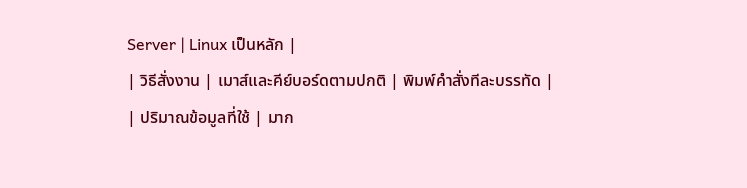Server | Linux เป็นหลัก |
| วิธีสั่งงาน | เมาส์และคีย์บอร์ดตามปกติ | พิมพ์คำสั่งทีละบรรทัด |
| ปริมาณข้อมูลที่ใช้ | มาก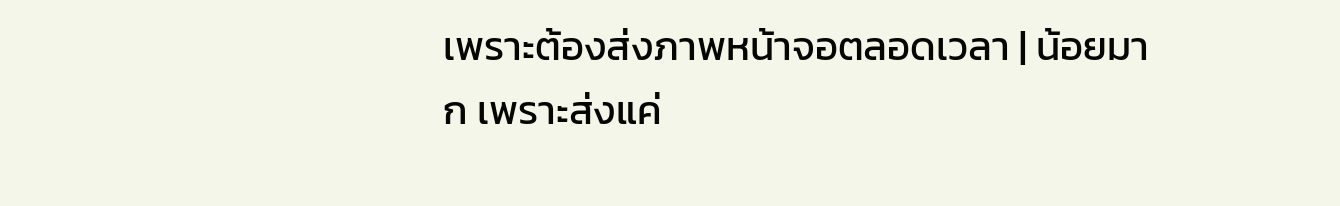เพราะต้องส่งภาพหน้าจอตลอดเวลา | น้อยมาก เพราะส่งแค่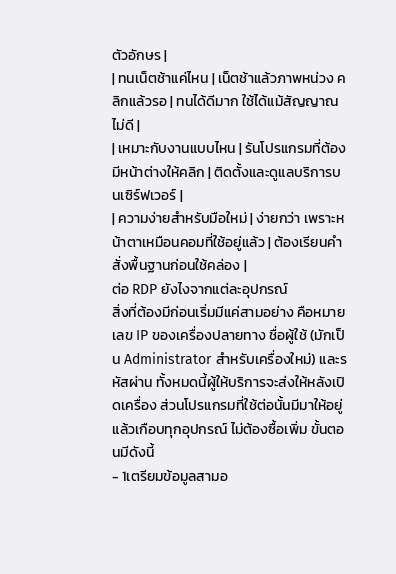ตัวอักษร |
| ทนเน็ตช้าแค่ไหน | เน็ตช้าแล้วภาพหน่วง คลิกแล้วรอ | ทนได้ดีมาก ใช้ได้แม้สัญญาณไม่ดี |
| เหมาะกับงานแบบไหน | รันโปรแกรมที่ต้องมีหน้าต่างให้คลิก | ติดตั้งและดูแลบริการบนเซิร์ฟเวอร์ |
| ความง่ายสำหรับมือใหม่ | ง่ายกว่า เพราะหน้าตาเหมือนคอมที่ใช้อยู่แล้ว | ต้องเรียนคำสั่งพื้นฐานก่อนใช้คล่อง |
ต่อ RDP ยังไงจากแต่ละอุปกรณ์
สิ่งที่ต้องมีก่อนเริ่มมีแค่สามอย่าง คือหมายเลข IP ของเครื่องปลายทาง ชื่อผู้ใช้ (มักเป็น Administrator สำหรับเครื่องใหม่) และรหัสผ่าน ทั้งหมดนี้ผู้ให้บริการจะส่งให้หลังเปิดเครื่อง ส่วนโปรแกรมที่ใช้ต่อนั้นมีมาให้อยู่แล้วเกือบทุกอุปกรณ์ ไม่ต้องซื้อเพิ่ม ขั้นตอนมีดังนี้
- 1เตรียมข้อมูลสามอ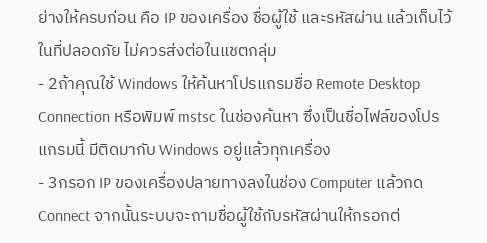ย่างให้ครบก่อน คือ IP ของเครื่อง ชื่อผู้ใช้ และรหัสผ่าน แล้วเก็บไว้ในที่ปลอดภัย ไม่ควรส่งต่อในแชตกลุ่ม
- 2ถ้าคุณใช้ Windows ให้ค้นหาโปรแกรมชื่อ Remote Desktop Connection หรือพิมพ์ mstsc ในช่องค้นหา ซึ่งเป็นชื่อไฟล์ของโปรแกรมนี้ มีติดมากับ Windows อยู่แล้วทุกเครื่อง
- 3กรอก IP ของเครื่องปลายทางลงในช่อง Computer แล้วกด Connect จากนั้นระบบจะถามชื่อผู้ใช้กับรหัสผ่านให้กรอกต่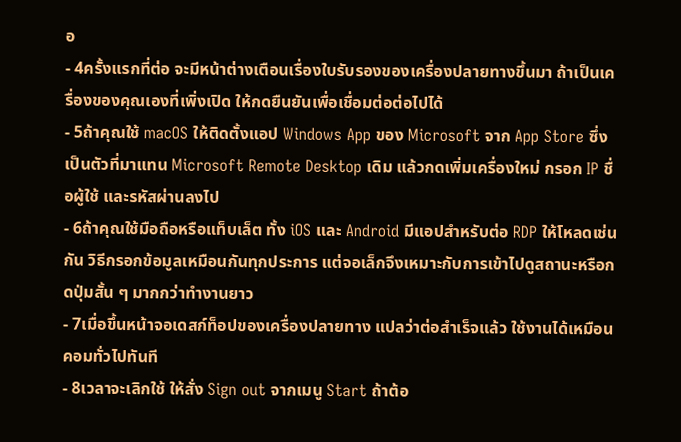อ
- 4ครั้งแรกที่ต่อ จะมีหน้าต่างเตือนเรื่องใบรับรองของเครื่องปลายทางขึ้นมา ถ้าเป็นเครื่องของคุณเองที่เพิ่งเปิด ให้กดยืนยันเพื่อเชื่อมต่อต่อไปได้
- 5ถ้าคุณใช้ macOS ให้ติดตั้งแอป Windows App ของ Microsoft จาก App Store ซึ่งเป็นตัวที่มาแทน Microsoft Remote Desktop เดิม แล้วกดเพิ่มเครื่องใหม่ กรอก IP ชื่อผู้ใช้ และรหัสผ่านลงไป
- 6ถ้าคุณใช้มือถือหรือแท็บเล็ต ทั้ง iOS และ Android มีแอปสำหรับต่อ RDP ให้โหลดเช่นกัน วิธีกรอกข้อมูลเหมือนกันทุกประการ แต่จอเล็กจึงเหมาะกับการเข้าไปดูสถานะหรือกดปุ่มสั้น ๆ มากกว่าทำงานยาว
- 7เมื่อขึ้นหน้าจอเดสก์ท็อปของเครื่องปลายทาง แปลว่าต่อสำเร็จแล้ว ใช้งานได้เหมือนคอมทั่วไปทันที
- 8เวลาจะเลิกใช้ ให้สั่ง Sign out จากเมนู Start ถ้าต้อ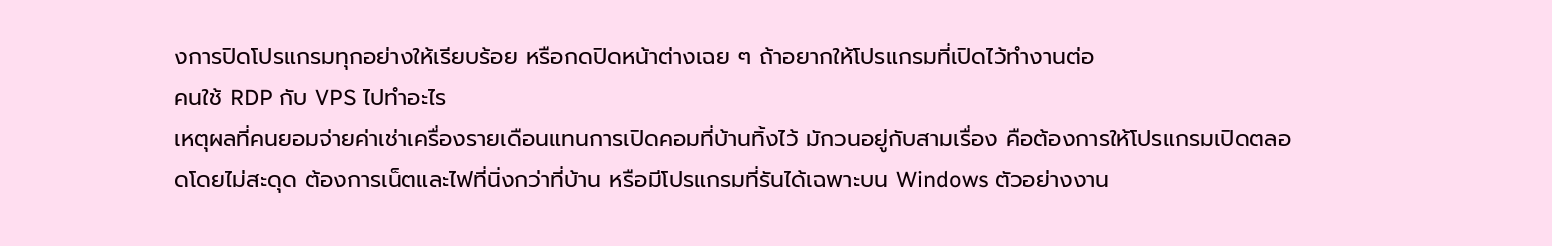งการปิดโปรแกรมทุกอย่างให้เรียบร้อย หรือกดปิดหน้าต่างเฉย ๆ ถ้าอยากให้โปรแกรมที่เปิดไว้ทำงานต่อ
คนใช้ RDP กับ VPS ไปทำอะไร
เหตุผลที่คนยอมจ่ายค่าเช่าเครื่องรายเดือนแทนการเปิดคอมที่บ้านทิ้งไว้ มักวนอยู่กับสามเรื่อง คือต้องการให้โปรแกรมเปิดตลอดโดยไม่สะดุด ต้องการเน็ตและไฟที่นิ่งกว่าที่บ้าน หรือมีโปรแกรมที่รันได้เฉพาะบน Windows ตัวอย่างงาน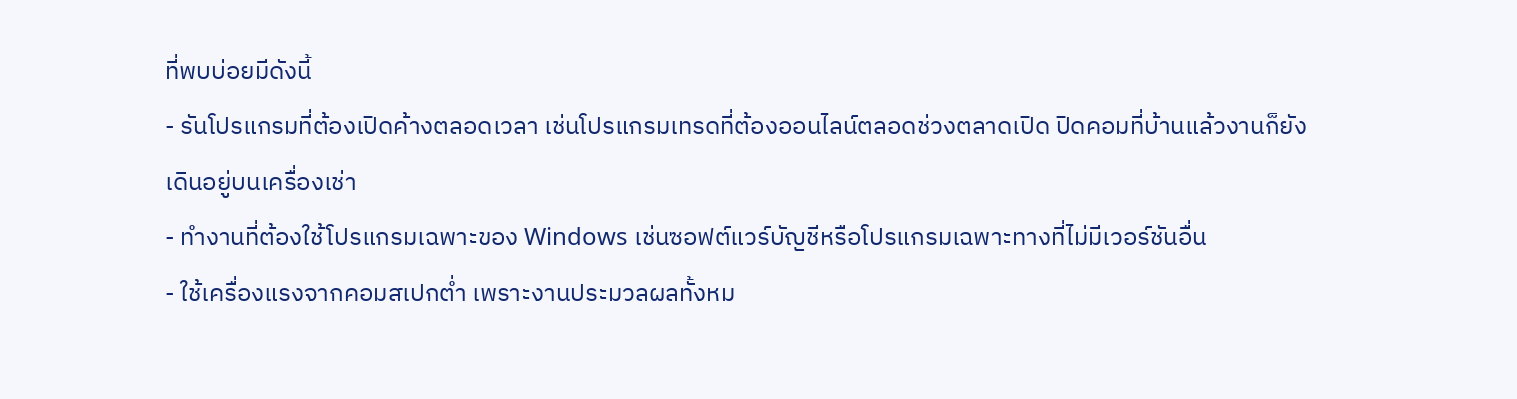ที่พบบ่อยมีดังนี้
- รันโปรแกรมที่ต้องเปิดค้างตลอดเวลา เช่นโปรแกรมเทรดที่ต้องออนไลน์ตลอดช่วงตลาดเปิด ปิดคอมที่บ้านแล้วงานก็ยังเดินอยู่บนเครื่องเช่า
- ทำงานที่ต้องใช้โปรแกรมเฉพาะของ Windows เช่นซอฟต์แวร์บัญชีหรือโปรแกรมเฉพาะทางที่ไม่มีเวอร์ชันอื่น
- ใช้เครื่องแรงจากคอมสเปกต่ำ เพราะงานประมวลผลทั้งหม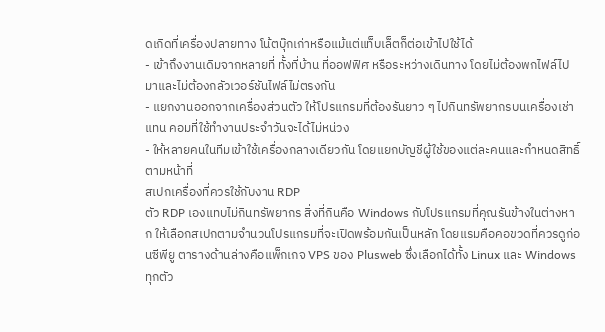ดเกิดที่เครื่องปลายทาง โน้ตบุ๊กเก่าหรือแม้แต่แท็บเล็ตก็ต่อเข้าไปใช้ได้
- เข้าถึงงานเดิมจากหลายที่ ทั้งที่บ้าน ที่ออฟฟิศ หรือระหว่างเดินทาง โดยไม่ต้องพกไฟล์ไปมาและไม่ต้องกลัวเวอร์ชันไฟล์ไม่ตรงกัน
- แยกงานออกจากเครื่องส่วนตัว ให้โปรแกรมที่ต้องรันยาว ๆ ไปกินทรัพยากรบนเครื่องเช่าแทน คอมที่ใช้ทำงานประจำวันจะได้ไม่หน่วง
- ให้หลายคนในทีมเข้าใช้เครื่องกลางเดียวกัน โดยแยกบัญชีผู้ใช้ของแต่ละคนและกำหนดสิทธิ์ตามหน้าที่
สเปกเครื่องที่ควรใช้กับงาน RDP
ตัว RDP เองแทบไม่กินทรัพยากร สิ่งที่กินคือ Windows กับโปรแกรมที่คุณรันข้างในต่างหาก ให้เลือกสเปกตามจำนวนโปรแกรมที่จะเปิดพร้อมกันเป็นหลัก โดยแรมคือคอขวดที่ควรดูก่อนซีพียู ตารางด้านล่างคือแพ็กเกจ VPS ของ Plusweb ซึ่งเลือกได้ทั้ง Linux และ Windows ทุกตัว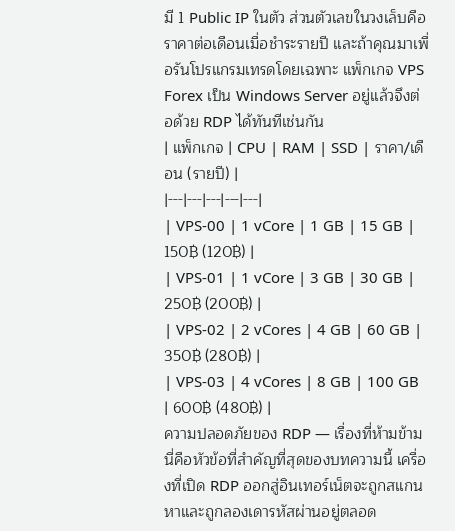มี 1 Public IP ในตัว ส่วนตัวเลขในวงเล็บคือราคาต่อเดือนเมื่อชำระรายปี และถ้าคุณมาเพื่อรันโปรแกรมเทรดโดยเฉพาะ แพ็กเกจ VPS Forex เป็น Windows Server อยู่แล้วจึงต่อด้วย RDP ได้ทันทีเช่นกัน
| แพ็กเกจ | CPU | RAM | SSD | ราคา/เดือน (รายปี) |
|---|---|---|---|---|
| VPS-00 | 1 vCore | 1 GB | 15 GB | 150฿ (120฿) |
| VPS-01 | 1 vCore | 3 GB | 30 GB | 250฿ (200฿) |
| VPS-02 | 2 vCores | 4 GB | 60 GB | 350฿ (280฿) |
| VPS-03 | 4 vCores | 8 GB | 100 GB | 600฿ (480฿) |
ความปลอดภัยของ RDP — เรื่องที่ห้ามข้าม
นี่คือหัวข้อที่สำคัญที่สุดของบทความนี้ เครื่องที่เปิด RDP ออกสู่อินเทอร์เน็ตจะถูกสแกนหาและถูกลองเดารหัสผ่านอยู่ตลอด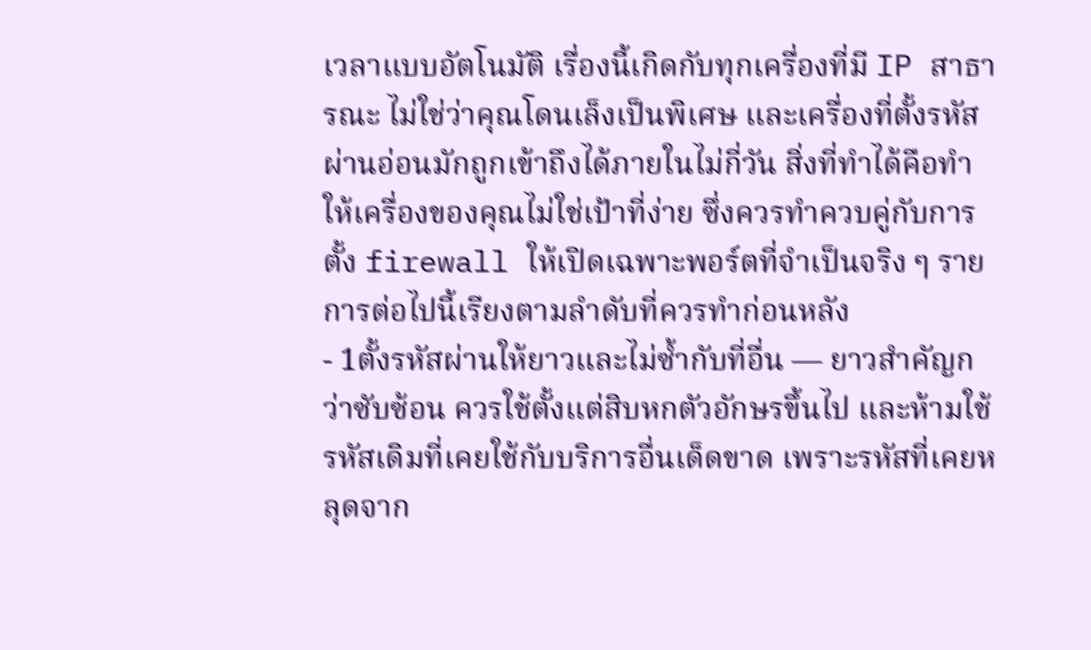เวลาแบบอัตโนมัติ เรื่องนี้เกิดกับทุกเครื่องที่มี IP สาธารณะ ไม่ใช่ว่าคุณโดนเล็งเป็นพิเศษ และเครื่องที่ตั้งรหัสผ่านอ่อนมักถูกเข้าถึงได้ภายในไม่กี่วัน สิ่งที่ทำได้คือทำให้เครื่องของคุณไม่ใช่เป้าที่ง่าย ซึ่งควรทำควบคู่กับการตั้ง firewall ให้เปิดเฉพาะพอร์ตที่จำเป็นจริง ๆ รายการต่อไปนี้เรียงตามลำดับที่ควรทำก่อนหลัง
- 1ตั้งรหัสผ่านให้ยาวและไม่ซ้ำกับที่อื่น — ยาวสำคัญกว่าซับซ้อน ควรใช้ตั้งแต่สิบหกตัวอักษรขึ้นไป และห้ามใช้รหัสเดิมที่เคยใช้กับบริการอื่นเด็ดขาด เพราะรหัสที่เคยหลุดจาก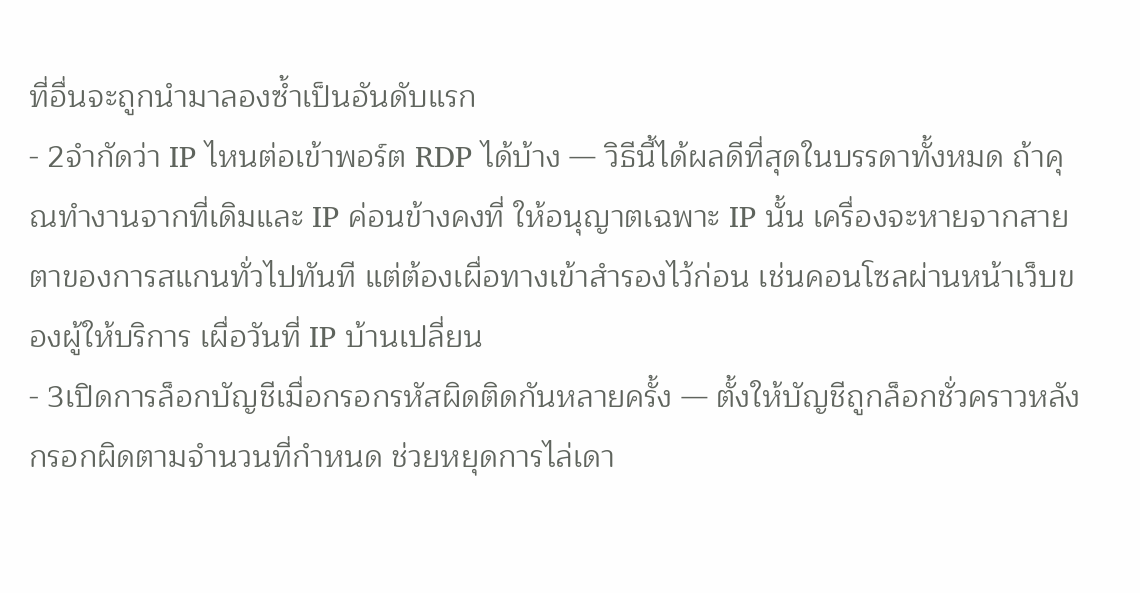ที่อื่นจะถูกนำมาลองซ้ำเป็นอันดับแรก
- 2จำกัดว่า IP ไหนต่อเข้าพอร์ต RDP ได้บ้าง — วิธีนี้ได้ผลดีที่สุดในบรรดาทั้งหมด ถ้าคุณทำงานจากที่เดิมและ IP ค่อนข้างคงที่ ให้อนุญาตเฉพาะ IP นั้น เครื่องจะหายจากสายตาของการสแกนทั่วไปทันที แต่ต้องเผื่อทางเข้าสำรองไว้ก่อน เช่นคอนโซลผ่านหน้าเว็บของผู้ให้บริการ เผื่อวันที่ IP บ้านเปลี่ยน
- 3เปิดการล็อกบัญชีเมื่อกรอกรหัสผิดติดกันหลายครั้ง — ตั้งให้บัญชีถูกล็อกชั่วคราวหลังกรอกผิดตามจำนวนที่กำหนด ช่วยหยุดการไล่เดา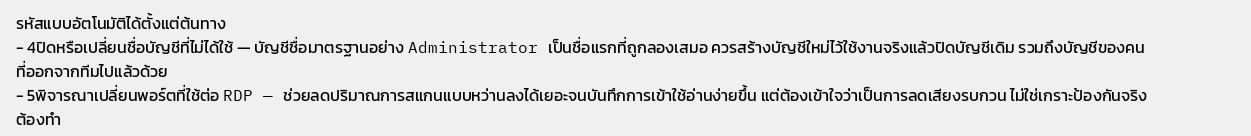รหัสแบบอัตโนมัติได้ตั้งแต่ต้นทาง
- 4ปิดหรือเปลี่ยนชื่อบัญชีที่ไม่ได้ใช้ — บัญชีชื่อมาตรฐานอย่าง Administrator เป็นชื่อแรกที่ถูกลองเสมอ ควรสร้างบัญชีใหม่ไว้ใช้งานจริงแล้วปิดบัญชีเดิม รวมถึงบัญชีของคนที่ออกจากทีมไปแล้วด้วย
- 5พิจารณาเปลี่ยนพอร์ตที่ใช้ต่อ RDP — ช่วยลดปริมาณการสแกนแบบหว่านลงได้เยอะจนบันทึกการเข้าใช้อ่านง่ายขึ้น แต่ต้องเข้าใจว่าเป็นการลดเสียงรบกวน ไม่ใช่เกราะป้องกันจริง ต้องทำ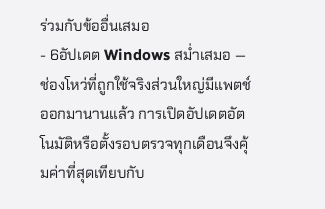ร่วมกับข้ออื่นเสมอ
- 6อัปเดต Windows สม่ำเสมอ — ช่องโหว่ที่ถูกใช้จริงส่วนใหญ่มีแพตช์ออกมานานแล้ว การเปิดอัปเดตอัตโนมัติหรือตั้งรอบตรวจทุกเดือนจึงคุ้มค่าที่สุดเทียบกับ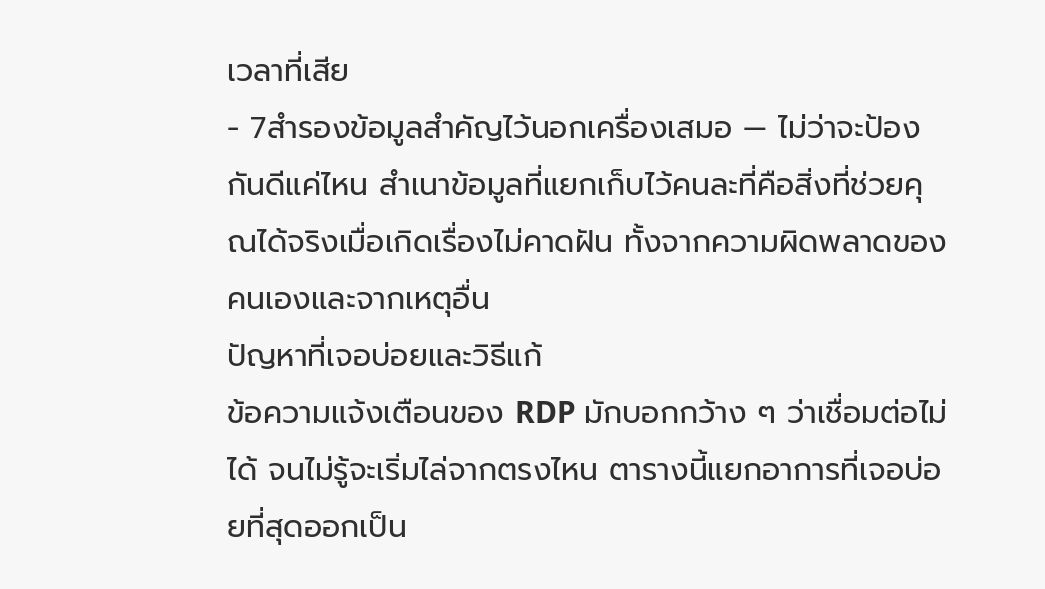เวลาที่เสีย
- 7สำรองข้อมูลสำคัญไว้นอกเครื่องเสมอ — ไม่ว่าจะป้องกันดีแค่ไหน สำเนาข้อมูลที่แยกเก็บไว้คนละที่คือสิ่งที่ช่วยคุณได้จริงเมื่อเกิดเรื่องไม่คาดฝัน ทั้งจากความผิดพลาดของคนเองและจากเหตุอื่น
ปัญหาที่เจอบ่อยและวิธีแก้
ข้อความแจ้งเตือนของ RDP มักบอกกว้าง ๆ ว่าเชื่อมต่อไม่ได้ จนไม่รู้จะเริ่มไล่จากตรงไหน ตารางนี้แยกอาการที่เจอบ่อยที่สุดออกเป็น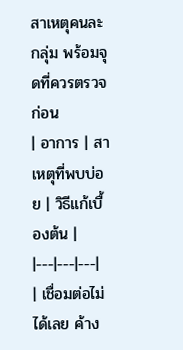สาเหตุคนละกลุ่ม พร้อมจุดที่ควรตรวจก่อน
| อาการ | สาเหตุที่พบบ่อย | วิธีแก้เบื้องต้น |
|---|---|---|
| เชื่อมต่อไม่ได้เลย ค้าง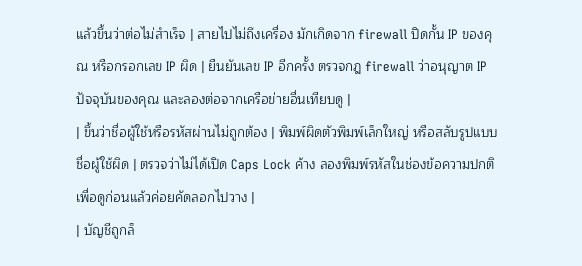แล้วขึ้นว่าต่อไม่สำเร็จ | สายไปไม่ถึงเครื่อง มักเกิดจาก firewall ปิดกั้น IP ของคุณ หรือกรอกเลข IP ผิด | ยืนยันเลข IP อีกครั้ง ตรวจกฎ firewall ว่าอนุญาต IP ปัจจุบันของคุณ และลองต่อจากเครือข่ายอื่นเทียบดู |
| ขึ้นว่าชื่อผู้ใช้หรือรหัสผ่านไม่ถูกต้อง | พิมพ์ผิดตัวพิมพ์เล็กใหญ่ หรือสลับรูปแบบชื่อผู้ใช้ผิด | ตรวจว่าไม่ได้เปิด Caps Lock ค้าง ลองพิมพ์รหัสในช่องข้อความปกติเพื่อดูก่อนแล้วค่อยคัดลอกไปวาง |
| บัญชีถูกล็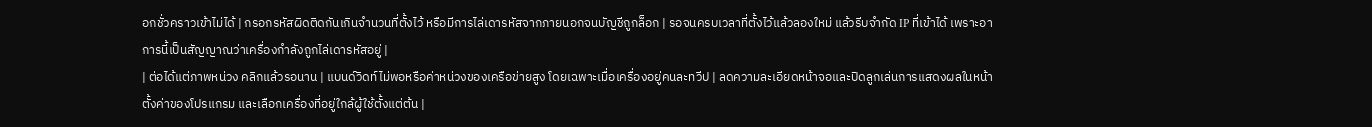อกชั่วคราวเข้าไม่ได้ | กรอกรหัสผิดติดกันเกินจำนวนที่ตั้งไว้ หรือมีการไล่เดารหัสจากภายนอกจนบัญชีถูกล็อก | รอจนครบเวลาที่ตั้งไว้แล้วลองใหม่ แล้วรีบจำกัด IP ที่เข้าได้ เพราะอาการนี้เป็นสัญญาณว่าเครื่องกำลังถูกไล่เดารหัสอยู่ |
| ต่อได้แต่ภาพหน่วง คลิกแล้วรอนาน | แบนด์วิดท์ไม่พอหรือค่าหน่วงของเครือข่ายสูง โดยเฉพาะเมื่อเครื่องอยู่คนละทวีป | ลดความละเอียดหน้าจอและปิดลูกเล่นการแสดงผลในหน้าตั้งค่าของโปรแกรม และเลือกเครื่องที่อยู่ใกล้ผู้ใช้ตั้งแต่ต้น |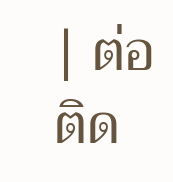| ต่อติด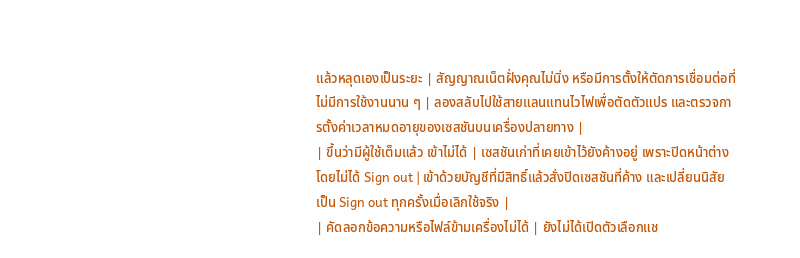แล้วหลุดเองเป็นระยะ | สัญญาณเน็ตฝั่งคุณไม่นิ่ง หรือมีการตั้งให้ตัดการเชื่อมต่อที่ไม่มีการใช้งานนาน ๆ | ลองสลับไปใช้สายแลนแทนไวไฟเพื่อตัดตัวแปร และตรวจการตั้งค่าเวลาหมดอายุของเซสชันบนเครื่องปลายทาง |
| ขึ้นว่ามีผู้ใช้เต็มแล้ว เข้าไม่ได้ | เซสชันเก่าที่เคยเข้าไว้ยังค้างอยู่ เพราะปิดหน้าต่างโดยไม่ได้ Sign out | เข้าด้วยบัญชีที่มีสิทธิ์แล้วสั่งปิดเซสชันที่ค้าง และเปลี่ยนนิสัยเป็น Sign out ทุกครั้งเมื่อเลิกใช้จริง |
| คัดลอกข้อความหรือไฟล์ข้ามเครื่องไม่ได้ | ยังไม่ได้เปิดตัวเลือกแช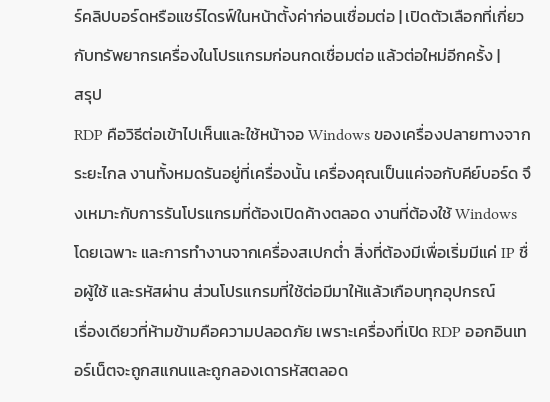ร์คลิปบอร์ดหรือแชร์ไดรฟ์ในหน้าตั้งค่าก่อนเชื่อมต่อ | เปิดตัวเลือกที่เกี่ยวกับทรัพยากรเครื่องในโปรแกรมก่อนกดเชื่อมต่อ แล้วต่อใหม่อีกครั้ง |
สรุป
RDP คือวิธีต่อเข้าไปเห็นและใช้หน้าจอ Windows ของเครื่องปลายทางจากระยะไกล งานทั้งหมดรันอยู่ที่เครื่องนั้น เครื่องคุณเป็นแค่จอกับคีย์บอร์ด จึงเหมาะกับการรันโปรแกรมที่ต้องเปิดค้างตลอด งานที่ต้องใช้ Windows โดยเฉพาะ และการทำงานจากเครื่องสเปกต่ำ สิ่งที่ต้องมีเพื่อเริ่มมีแค่ IP ชื่อผู้ใช้ และรหัสผ่าน ส่วนโปรแกรมที่ใช้ต่อมีมาให้แล้วเกือบทุกอุปกรณ์
เรื่องเดียวที่ห้ามข้ามคือความปลอดภัย เพราะเครื่องที่เปิด RDP ออกอินเทอร์เน็ตจะถูกสแกนและถูกลองเดารหัสตลอด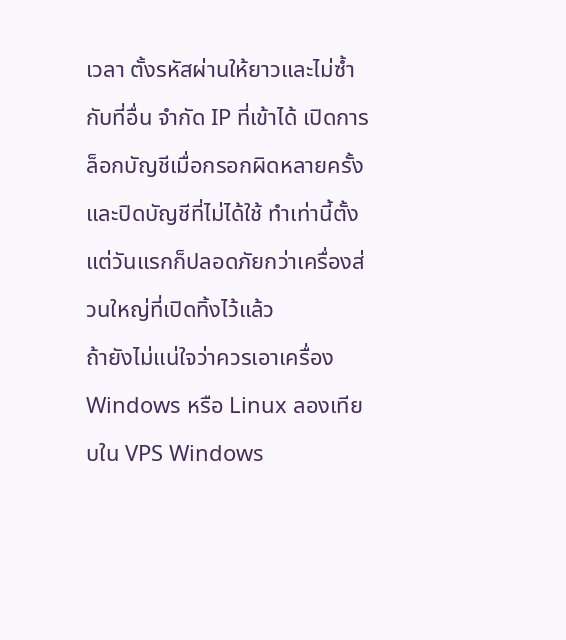เวลา ตั้งรหัสผ่านให้ยาวและไม่ซ้ำกับที่อื่น จำกัด IP ที่เข้าได้ เปิดการล็อกบัญชีเมื่อกรอกผิดหลายครั้ง และปิดบัญชีที่ไม่ได้ใช้ ทำเท่านี้ตั้งแต่วันแรกก็ปลอดภัยกว่าเครื่องส่วนใหญ่ที่เปิดทิ้งไว้แล้ว
ถ้ายังไม่แน่ใจว่าควรเอาเครื่อง Windows หรือ Linux ลองเทียบใน VPS Windows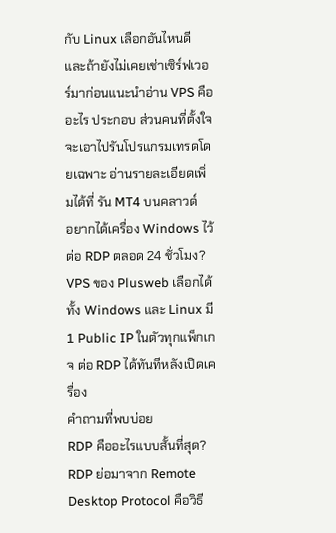กับ Linux เลือกอันไหนดี และถ้ายังไม่เคยเช่าเซิร์ฟเวอร์มาก่อนแนะนำอ่าน VPS คืออะไร ประกอบ ส่วนคนที่ตั้งใจจะเอาไปรันโปรแกรมเทรดโดยเฉพาะ อ่านรายละเอียดเพิ่มได้ที่ รัน MT4 บนคลาวด์
อยากได้เครื่อง Windows ไว้ต่อ RDP ตลอด 24 ชั่วโมง?
VPS ของ Plusweb เลือกได้ทั้ง Windows และ Linux มี 1 Public IP ในตัวทุกแพ็กเกจ ต่อ RDP ได้ทันทีหลังเปิดเครื่อง
คำถามที่พบบ่อย
RDP คืออะไรแบบสั้นที่สุด?
RDP ย่อมาจาก Remote Desktop Protocol คือวิธี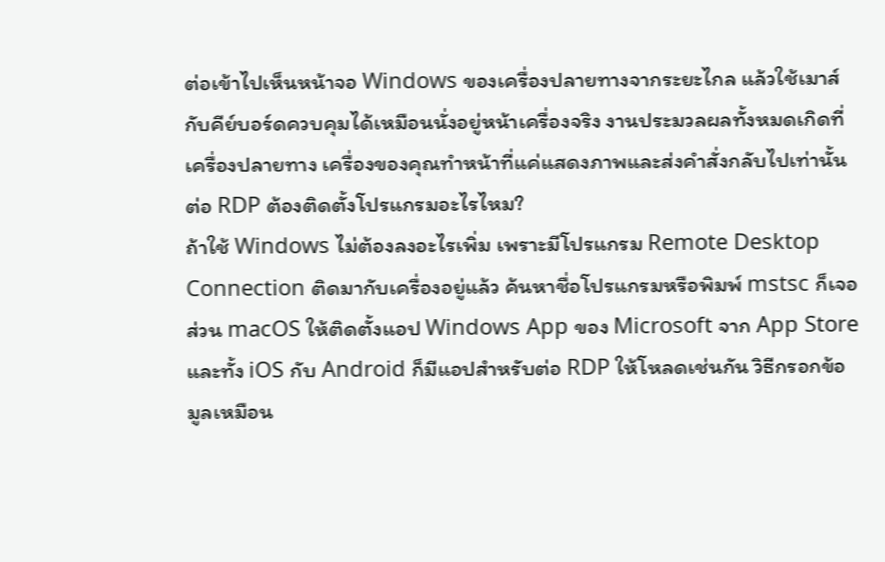ต่อเข้าไปเห็นหน้าจอ Windows ของเครื่องปลายทางจากระยะไกล แล้วใช้เมาส์กับคีย์บอร์ดควบคุมได้เหมือนนั่งอยู่หน้าเครื่องจริง งานประมวลผลทั้งหมดเกิดที่เครื่องปลายทาง เครื่องของคุณทำหน้าที่แค่แสดงภาพและส่งคำสั่งกลับไปเท่านั้น
ต่อ RDP ต้องติดตั้งโปรแกรมอะไรไหม?
ถ้าใช้ Windows ไม่ต้องลงอะไรเพิ่ม เพราะมีโปรแกรม Remote Desktop Connection ติดมากับเครื่องอยู่แล้ว ค้นหาชื่อโปรแกรมหรือพิมพ์ mstsc ก็เจอ ส่วน macOS ให้ติดตั้งแอป Windows App ของ Microsoft จาก App Store และทั้ง iOS กับ Android ก็มีแอปสำหรับต่อ RDP ให้โหลดเช่นกัน วิธีกรอกข้อมูลเหมือน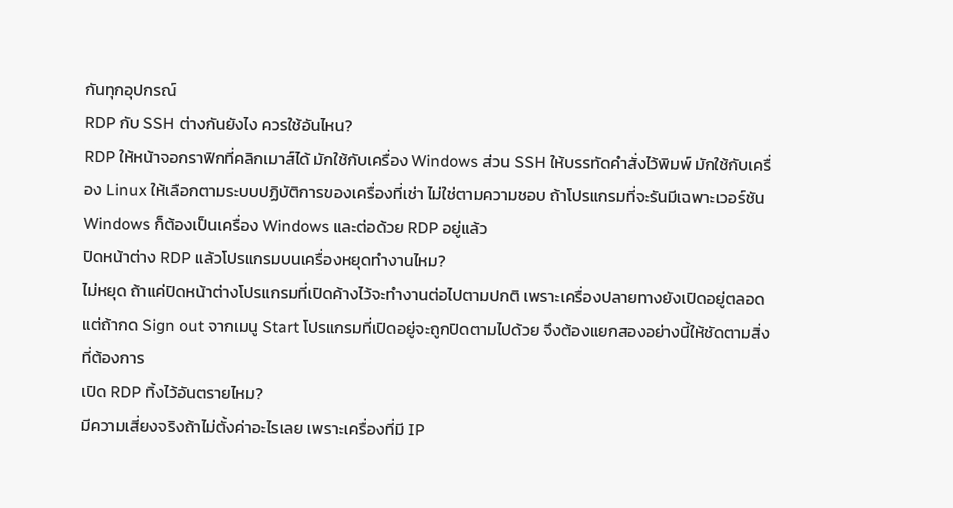กันทุกอุปกรณ์
RDP กับ SSH ต่างกันยังไง ควรใช้อันไหน?
RDP ให้หน้าจอกราฟิกที่คลิกเมาส์ได้ มักใช้กับเครื่อง Windows ส่วน SSH ให้บรรทัดคำสั่งไว้พิมพ์ มักใช้กับเครื่อง Linux ให้เลือกตามระบบปฏิบัติการของเครื่องที่เช่า ไม่ใช่ตามความชอบ ถ้าโปรแกรมที่จะรันมีเฉพาะเวอร์ชัน Windows ก็ต้องเป็นเครื่อง Windows และต่อด้วย RDP อยู่แล้ว
ปิดหน้าต่าง RDP แล้วโปรแกรมบนเครื่องหยุดทำงานไหม?
ไม่หยุด ถ้าแค่ปิดหน้าต่างโปรแกรมที่เปิดค้างไว้จะทำงานต่อไปตามปกติ เพราะเครื่องปลายทางยังเปิดอยู่ตลอด แต่ถ้ากด Sign out จากเมนู Start โปรแกรมที่เปิดอยู่จะถูกปิดตามไปด้วย จึงต้องแยกสองอย่างนี้ให้ชัดตามสิ่งที่ต้องการ
เปิด RDP ทิ้งไว้อันตรายไหม?
มีความเสี่ยงจริงถ้าไม่ตั้งค่าอะไรเลย เพราะเครื่องที่มี IP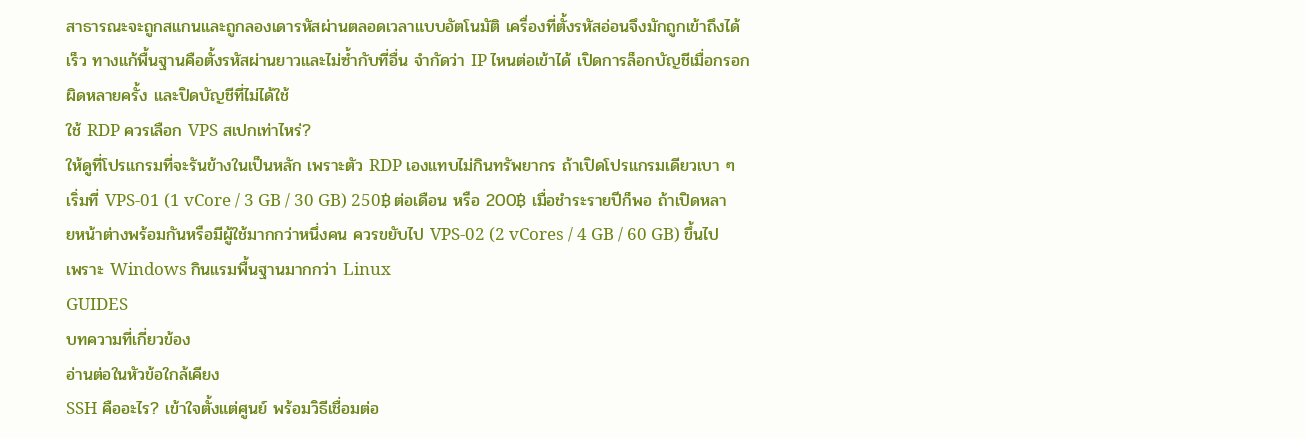สาธารณะจะถูกสแกนและถูกลองเดารหัสผ่านตลอดเวลาแบบอัตโนมัติ เครื่องที่ตั้งรหัสอ่อนจึงมักถูกเข้าถึงได้เร็ว ทางแก้พื้นฐานคือตั้งรหัสผ่านยาวและไม่ซ้ำกับที่อื่น จำกัดว่า IP ไหนต่อเข้าได้ เปิดการล็อกบัญชีเมื่อกรอกผิดหลายครั้ง และปิดบัญชีที่ไม่ได้ใช้
ใช้ RDP ควรเลือก VPS สเปกเท่าไหร่?
ให้ดูที่โปรแกรมที่จะรันข้างในเป็นหลัก เพราะตัว RDP เองแทบไม่กินทรัพยากร ถ้าเปิดโปรแกรมเดียวเบา ๆ เริ่มที่ VPS-01 (1 vCore / 3 GB / 30 GB) 250฿ ต่อเดือน หรือ 200฿ เมื่อชำระรายปีก็พอ ถ้าเปิดหลายหน้าต่างพร้อมกันหรือมีผู้ใช้มากกว่าหนึ่งคน ควรขยับไป VPS-02 (2 vCores / 4 GB / 60 GB) ขึ้นไป เพราะ Windows กินแรมพื้นฐานมากกว่า Linux
GUIDES
บทความที่เกี่ยวข้อง
อ่านต่อในหัวข้อใกล้เคียง
SSH คืออะไร? เข้าใจตั้งแต่ศูนย์ พร้อมวิธีเชื่อมต่อ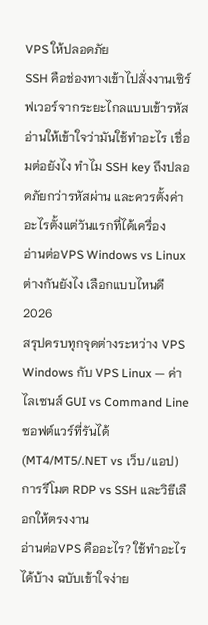VPS ให้ปลอดภัย
SSH คือช่องทางเข้าไปสั่งงานเซิร์ฟเวอร์จากระยะไกลแบบเข้ารหัส อ่านให้เข้าใจว่ามันใช้ทำอะไร เชื่อมต่อยังไง ทำไม SSH key ถึงปลอดภัยกว่ารหัสผ่าน และควรตั้งค่าอะไรตั้งแต่วันแรกที่ได้เครื่อง
อ่านต่อVPS Windows vs Linux ต่างกันยังไง เลือกแบบไหนดี 2026
สรุปครบทุกจุดต่างระหว่าง VPS Windows กับ VPS Linux — ค่าไลเซนส์ GUI vs Command Line ซอฟต์แวร์ที่รันได้ (MT4/MT5/.NET vs เว็บ/แอป) การรีโมต RDP vs SSH และวิธีเลือกให้ตรงงาน
อ่านต่อVPS คืออะไร? ใช้ทำอะไรได้บ้าง ฉบับเข้าใจง่าย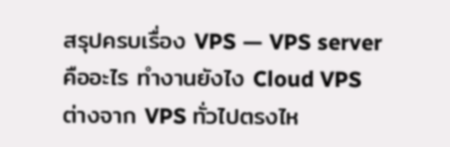สรุปครบเรื่อง VPS — VPS server คืออะไร ทำงานยังไง Cloud VPS ต่างจาก VPS ทั่วไปตรงไห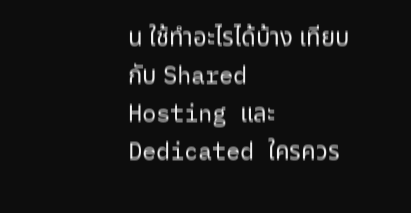น ใช้ทำอะไรได้บ้าง เทียบกับ Shared Hosting และ Dedicated ใครควร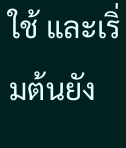ใช้ และเริ่มต้นยัง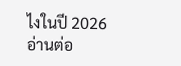ไงในปี 2026
อ่านต่อ